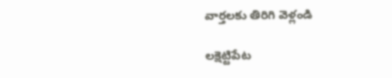వార్తలకు తిరిగి వెళ్లండి

లక్షెట్టిపేట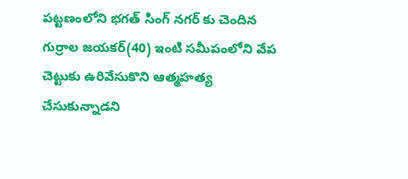పట్టణంలోని భగత్ సింగ్ నగర్ కు చెందిన గుర్రాల జయకర్(40) ఇంటి సమీపంలోని వేప చెట్టుకు ఉరివేసుకొని ఆత్మహత్య చేసుకున్నాడని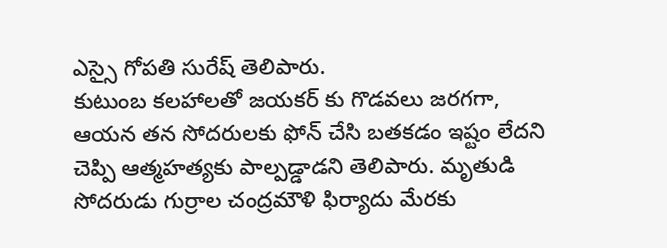ఎస్సై గోపతి సురేష్ తెలిపారు.
కుటుంబ కలహాలతో జయకర్ కు గొడవలు జరగగా, ఆయన తన సోదరులకు ఫోన్ చేసి బతకడం ఇష్టం లేదని చెప్పి ఆత్మహత్యకు పాల్పడ్డాడని తెలిపారు. మృతుడి సోదరుడు గుర్రాల చంద్రమౌళి ఫిర్యాదు మేరకు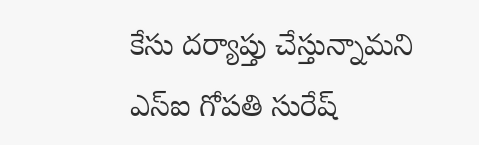కేసు దర్యాప్తు చేస్తున్నామని ఎస్ఐ గోపతి సురేష్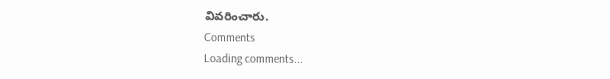వివరించారు.
Comments
Loading comments...